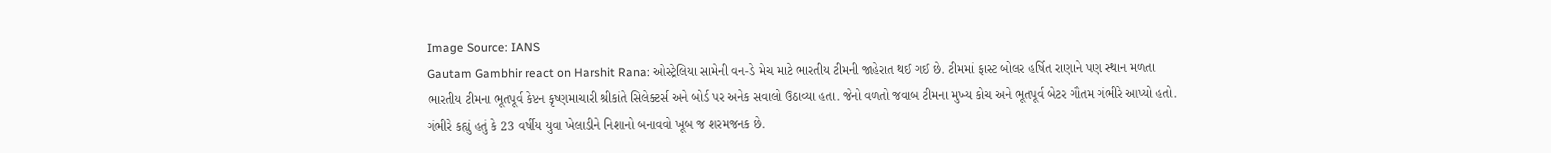Image Source: IANS
Gautam Gambhir react on Harshit Rana: ઓસ્ટ્રેલિયા સામેની વન-ડે મેચ માટે ભારતીય ટીમની જાહેરાત થઈ ગઈ છે. ટીમમાં ફાસ્ટ બોલર હર્ષિત રાણાને પણ સ્થાન મળતા ભારતીય ટીમના ભૂતપૂર્વ કેપ્ટન કૃષ્ણમાચારી શ્રીકાંતે સિલેક્ટર્સ અને બોર્ડ પર અનેક સવાલો ઉઠાવ્યા હતા. જેનો વળતો જવાબ ટીમના મુખ્ય કોચ અને ભૂતપૂર્વ બેટર ગૌતમ ગંભીરે આપ્યો હતો. ગંભીરે કહ્યું હતું કે 23 વર્ષીય યુવા ખેલાડીને નિશાનો બનાવવો ખૂબ જ શરમજનક છે.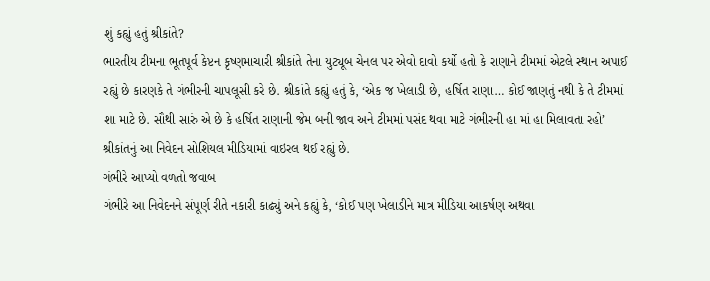શું કહ્યું હતું શ્રીકાંતે?
ભારતીય ટીમના ભૂતપૂર્વ કેપ્ટન કૃષ્ણમાચારી શ્રીકાંતે તેના યુટ્યૂબ ચેનલ પર એવો દાવો કર્યો હતો કે રાણાને ટીમમાં એટલે સ્થાન અપાઈ રહ્યું છે કારણકે તે ગંભીરની ચાપલૂસી કરે છે. શ્રીકાંતે કહ્યું હતું કે, ‘એક જ ખેલાડી છે, હર્ષિત રાણા… કોઈ જાણતું નથી કે તે ટીમમાં શા માટે છે. સૌથી સારું એ છે કે હર્ષિત રાણાની જેમ બની જાવ અને ટીમમાં પસંદ થવા માટે ગંભીરની હા માં હા મિલાવતા રહો’ શ્રીકાંતનું આ નિવેદન સોશિયલ મીડિયામાં વાઇરલ થઈ રહ્યું છે.
ગંભીરે આપ્યો વળતો જવાબ
ગંભીરે આ નિવેદનને સંપૂર્ણ રીતે નકારી કાઢ્યું અને કહ્યું કે, ‘કોઈ પણ ખેલાડીને માત્ર મીડિયા આકર્ષણ અથવા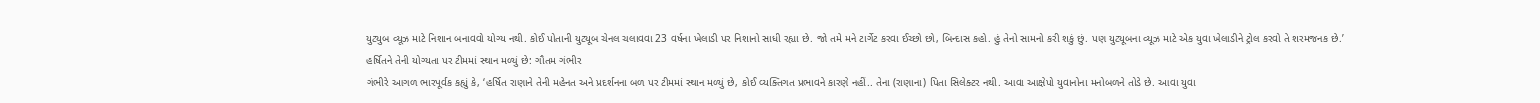યુટ્યુબ વ્યૂઝ માટે નિશાન બનાવવો યોગ્ય નથી. કોઈ પોતાની યુટ્યૂબ ચેનલ ચલાવવા 23 વર્ષના ખેલાડી પર નિશાનો સાધી રહ્યા છે. જો તમે મને ટાર્ગેટ કરવા ઈચ્છો છો, બિન્દાસ કહો. હું તેનો સામનો કરી શકું છું. પણ યુટ્યૂબના વ્યૂઝ માટે એક યુવા ખેલાડીને ટ્રોલ કરવો તે શરમજનક છે.’
હર્ષિતને તેની યોગ્યતા પર ટીમમાં સ્થાન મળ્યું છે: ગૌતમ ગંભીર
ગંભીરે આગળ ભારપૂર્વક કહ્યું કે, ‘હર્ષિત રાણાને તેની મહેનત અને પ્રદર્શનના બળ પર ટીમમાં સ્થાન મળ્યું છે, કોઈ વ્યક્તિગત પ્રભાવને કારણે નહીં.. તેના (રાણાના) પિતા સિલેક્ટર નથી. આવા આક્ષેપો યુવાનોના મનોબળને તોડે છે. આવા યુવા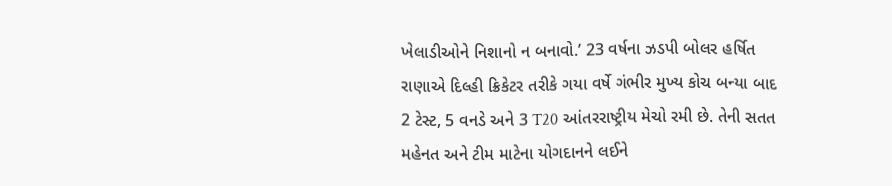ખેલાડીઓને નિશાનો ન બનાવો.’ 23 વર્ષના ઝડપી બોલર હર્ષિત રાણાએ દિલ્હી ક્રિકેટર તરીકે ગયા વર્ષે ગંભીર મુખ્ય કોચ બન્યા બાદ 2 ટેસ્ટ, 5 વનડે અને 3 T20 આંતરરાષ્ટ્રીય મેચો રમી છે. તેની સતત મહેનત અને ટીમ માટેના યોગદાનને લઈને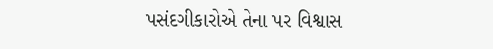પસંદગીકારોએ તેના પર વિશ્વાસ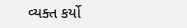વ્યક્ત કર્યો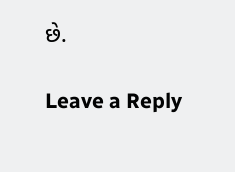છે.

Leave a Reply